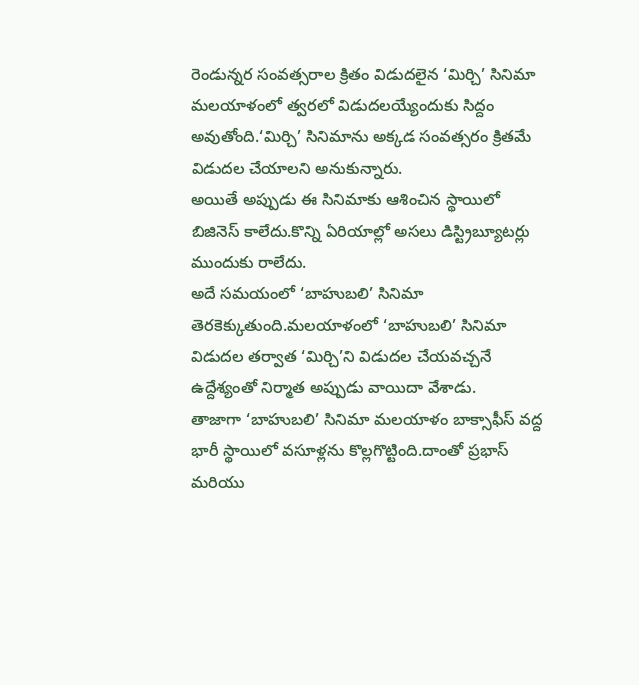రెండున్నర సంవత్సరాల క్రితం విడుదలైన ‘మిర్చి’ సినిమా మలయాళంలో త్వరలో విడుదలయ్యేందుకు సిద్దం అవుతోంది.‘మిర్చి’ సినిమాను అక్కడ సంవత్సరం క్రితమే విడుదల చేయాలని అనుకున్నారు.
అయితే అప్పుడు ఈ సినిమాకు ఆశించిన స్థాయిలో బిజినెస్ కాలేదు.కొన్ని ఏరియాల్లో అసలు డిస్ట్రిబ్యూటర్లు ముందుకు రాలేదు.
అదే సమయంలో ‘బాహుబలి’ సినిమా తెరకెక్కుతుంది.మలయాళంలో ‘బాహుబలి’ సినిమా విడుదల తర్వాత ‘మిర్చి’ని విడుదల చేయవచ్చనే ఉద్దేశ్యంతో నిర్మాత అప్పుడు వాయిదా వేశాడు.
తాజాగా ‘బాహుబలి’ సినిమా మలయాళం బాక్సాఫీస్ వద్ద భారీ స్థాయిలో వసూళ్లను కొల్లగొట్టింది.దాంతో ప్రభాస్ మరియు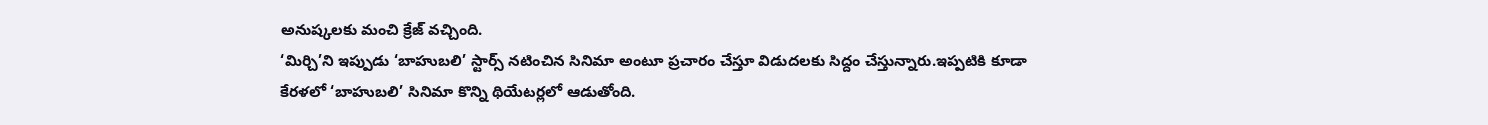అనుష్కలకు మంచి క్రేజ్ వచ్చింది.
‘మిర్చి’ని ఇప్పుడు ‘బాహుబలి’ స్టార్స్ నటించిన సినిమా అంటూ ప్రచారం చేస్తూ విడుదలకు సిద్దం చేస్తున్నారు.ఇప్పటికి కూడా కేరళలో ‘బాహుబలి’ సినిమా కొన్ని థియేటర్లలో ఆడుతోంది.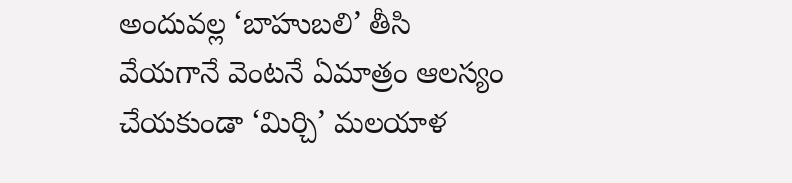అందువల్ల ‘బాహుబలి’ తీసి వేయగానే వెంటనే ఏమాత్రం ఆలస్యం చేయకుండా ‘మిర్చి’ మలయాళ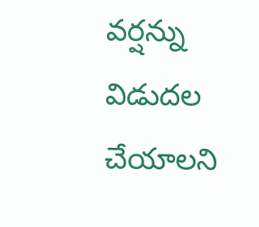వర్షన్ను విడుదల చేయాలని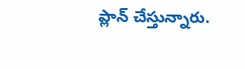ప్లాన్ చేస్తున్నారు.